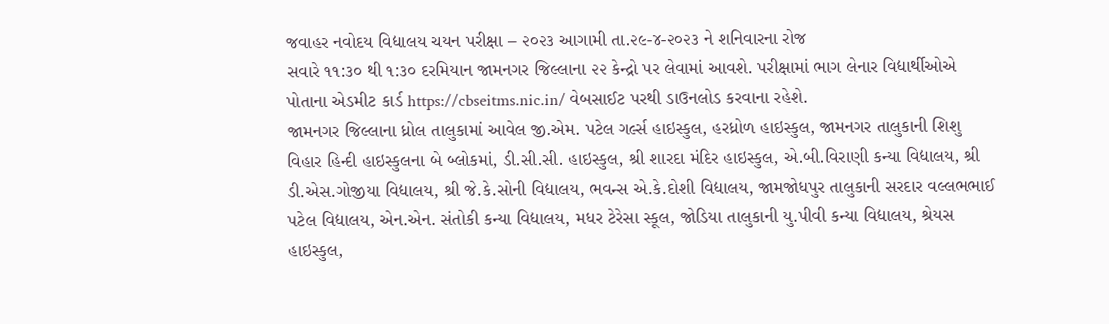જવાહર નવોદય વિદ્યાલય ચયન પરીક્ષા – ૨૦૨૩ આગામી તા.૨૯-૪-૨૦૨૩ ને શનિવારના રોજ
સવારે ૧૧:૩૦ થી ૧:૩૦ દરમિયાન જામનગર જિલ્લાના ૨૨ કેન્દ્રો પર લેવામાં આવશે. પરીક્ષામાં ભાગ લેનાર વિદ્યાર્થીઓએ
પોતાના એડમીટ કાર્ડ https://cbseitms.nic.in/ વેબસાઈટ પરથી ડાઉનલોડ કરવાના રહેશે.
જામનગર જિલ્લાના ધ્રોલ તાલુકામાં આવેલ જી.એમ. પટેલ ગર્લ્સ હાઇસ્કુલ, હરધ્રોળ હાઇસ્કુલ, જામનગર તાલુકાની શિશુ
વિહાર હિન્દી હાઇસ્કુલના બે બ્લોકમાં, ડી.સી.સી. હાઇસ્કુલ, શ્રી શારદા મંદિર હાઇસ્કુલ, એ.બી.વિરાણી કન્યા વિદ્યાલય, શ્રી
ડી.એસ.ગોજીયા વિદ્યાલય, શ્રી જે.કે.સોની વિદ્યાલય, ભવન્સ એ.કે.દોશી વિદ્યાલય, જામજોધપુર તાલુકાની સરદાર વલ્લભભાઈ
પટેલ વિદ્યાલય, એન.એન. સંતોકી કન્યા વિદ્યાલય, મધર ટેરેસા સ્કૂલ, જોડિયા તાલુકાની યુ.પીવી કન્યા વિદ્યાલય, શ્રેયસ
હાઇસ્કુલ,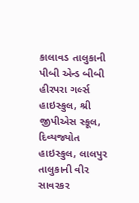કાલાવડ તાલુકાની પીબી એન્ડ બીબી હીરપરા ગર્લ્સ હાઇસ્કુલ, શ્રી જીપીએસ સ્કૂલ, દિવ્યજ્યોત હાઇસ્કુલ, લાલપુર
તાલુકાની વીર સાવરકર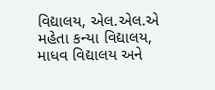વિદ્યાલય, એલ.એલ.એ મહેતા કન્યા વિદ્યાલય, માધવ વિદ્યાલય અને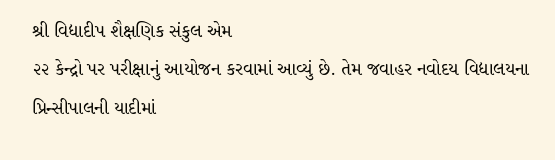શ્રી વિદ્યાદીપ શૈક્ષણિક સંકુલ એમ
૨૨ કેન્દ્રો પર પરીક્ષાનું આયોજન કરવામાં આવ્યું છે. તેમ જવાહર નવોદય વિદ્યાલયના પ્રિન્સીપાલની યાદીમાં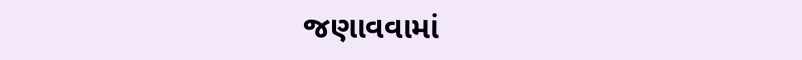જણાવવામાં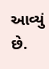આવ્યું છે.